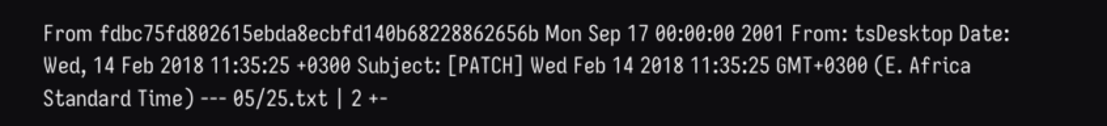From fdbc75fd802615ebda8ecbfd140b68228862656b Mon Sep 17 00:00:00 2001 From: tsDesktop Date: Wed, 14 Feb 2018 11:35:25 +0300 Subject: [PATCH] Wed Feb 14 2018 11:35:25 GMT+0300 (E. Africa Standard Time) --- 05/25.txt | 2 +-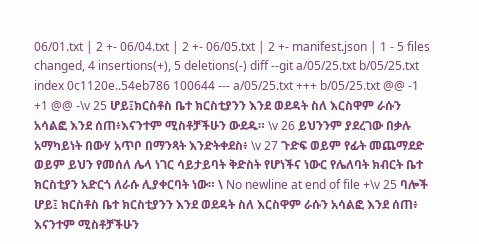06/01.txt | 2 +- 06/04.txt | 2 +- 06/05.txt | 2 +- manifest.json | 1 - 5 files changed, 4 insertions(+), 5 deletions(-) diff --git a/05/25.txt b/05/25.txt index 0c1120e..54eb786 100644 --- a/05/25.txt +++ b/05/25.txt @@ -1 +1 @@ -\v 25 ሆይ፤ክርስቶስ ቤተ ክርስቲያንን እንደ ወደዳት ስለ እርስዋም ራሱን አሳልፎ እንደ ሰጠ፥እናንተም ሚስቶቻችሁን ውደዱ። \v 26 ይህንንም ያደረገው በቃሉ አማካይነት በውሃ አጥቦ በማንጻት እንድትቀደስ፥ \v 27 ጉድፍ ወይም የፊት መጨማደድ ወይም ይህን የመሰለ ሌላ ነገር ሳይታይባት ቅድስት የሆነችና ነውር የሌለባት ክብርት ቤተ ክርስቲያን አድርጎ ለራሱ ሊያቀርባት ነው። \ No newline at end of file +\v 25 ባሎች ሆይ፤ ክርስቶስ ቤተ ክርስቲያንን እንደ ወደዳት ስለ እርስዋም ራሱን አሳልፎ እንደ ሰጠ፥ እናንተም ሚስቶቻችሁን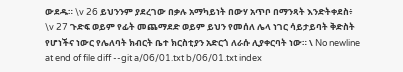ውደዱ። \v 26 ይህንንም ያደረገው በቃሉ አማካይነት በውሃ አጥቦ በማንጻት እንድትቀደስ፥ \v 27 ጉድፍ ወይም የፊት መጨማደድ ወይም ይህን የመሰለ ሌላ ነገር ሳይታይባት ቅድስት የሆነችና ነውር የሌለባት ክብርት ቤተ ክርስቲያን አድርጎ ለራሱ ሊያቀርባት ነው። \ No newline at end of file diff --git a/06/01.txt b/06/01.txt index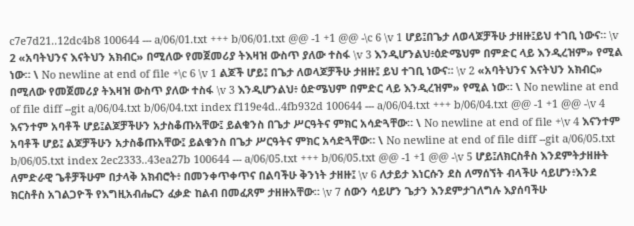c7e7d21..12dc4b8 100644 --- a/06/01.txt +++ b/06/01.txt @@ -1 +1 @@ -\c 6 \v 1 ሆይ፤በጌታ ለወላጆቻችሁ ታዘዙ፤ይህ ተገቢ ነውና። \v 2 «አባትህንና እናትህን አክብር» በሚለው የመጀመሪያ ትእዛዝ ውስጥ ያለው ተስፋ \v 3 እንዲሆንልህ፥ዕድሜህም በምድር ላይ እንዲረዝም» የሚል ነው። \ No newline at end of file +\c 6 \v 1 ልጆች ሆይ፤ በጌታ ለወላጆቻችሁ ታዘዙ፤ ይህ ተገቢ ነውና። \v 2 «አባትህንና እናትህን አክብር» በሚለው የመጀመሪያ ትእዛዝ ውስጥ ያለው ተስፋ \v 3 እንዲሆንልህ፥ ዕድሜህም በምድር ላይ እንዲረዝም» የሚል ነው። \ No newline at end of file diff --git a/06/04.txt b/06/04.txt index f119e4d..4fb932d 100644 --- a/06/04.txt +++ b/06/04.txt @@ -1 +1 @@ -\v 4 እናንተም አባቶች ሆይ፤ልጆቻችሁን አታስቆጡአቸው፤ ይልቁንስ በጌታ ሥርዓትና ምክር አሳድጓቸው። \ No newline at end of file +\v 4 እናንተም አባቶች ሆይ፤ ልጆቻችሁን አታስቆጡአቸው፤ ይልቁንስ በጌታ ሥርዓትና ምክር አሳድጓቸው። \ No newline at end of file diff --git a/06/05.txt b/06/05.txt index 2ec2333..43ea27b 100644 --- a/06/05.txt +++ b/06/05.txt @@ -1 +1 @@ -\v 5 ሆይ፤ለክርስቶስ እንደምትታዘዙት ለምድራዊ ጌቶቻችሁም በታላቅ አክብሮት፥ በመንቀጥቀጥና በልባችሁ ቅንነት ታዘዙ፤ \v 6 ለታይታ እነርሱን ደስ ለማሰኘት ብላችሁ ሳይሆን፥እንደ ክርስቶስ አገልጋዮች የእግዚአብሔርን ፈቃድ ከልብ በመፈጸም ታዘዙአቸው። \v 7 ሰውን ሳይሆን ጌታን እንደምታገለግሉ እያሰባችሁ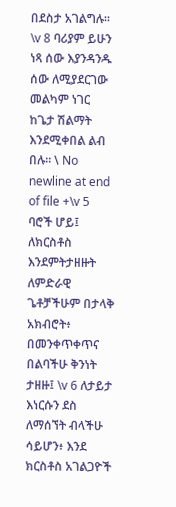በደስታ አገልግሉ። \v 8 ባሪያም ይሁን ነጻ ሰው እያንዳንዱ ሰው ለሚያደርገው መልካም ነገር ከጌታ ሽልማት እንደሚቀበል ልብ በሉ። \ No newline at end of file +\v 5 ባሮች ሆይ፤ ለክርስቶስ እንደምትታዘዙት ለምድራዊ ጌቶቻችሁም በታላቅ አክብሮት፥ በመንቀጥቀጥና በልባችሁ ቅንነት ታዘዙ፤ \v 6 ለታይታ እነርሱን ደስ ለማሰኘት ብላችሁ ሳይሆን፥ እንደ ክርስቶስ አገልጋዮች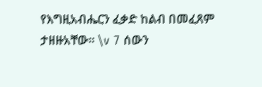የእግዚአብሔርን ፈቃድ ከልብ በመፈጸም ታዘዙአቸው። \v 7 ሰውን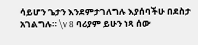ሳይሆን ጌታን እንደምታገለግሉ እያሰባችሁ በደስታ አገልግሉ። \v 8 ባሪያም ይሁን ነጻ ሰው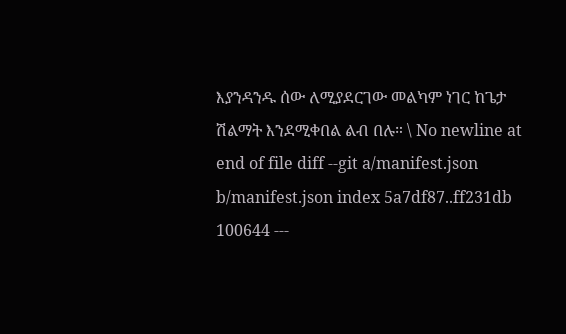እያንዳንዱ ሰው ለሚያደርገው መልካም ነገር ከጌታ ሽልማት እንደሚቀበል ልብ በሉ። \ No newline at end of file diff --git a/manifest.json b/manifest.json index 5a7df87..ff231db 100644 ---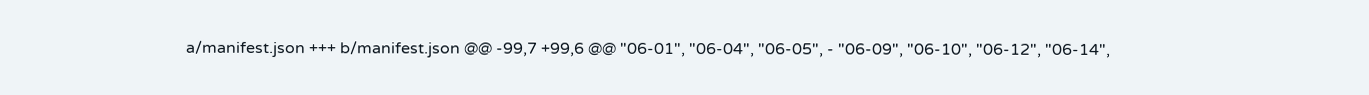a/manifest.json +++ b/manifest.json @@ -99,7 +99,6 @@ "06-01", "06-04", "06-05", - "06-09", "06-10", "06-12", "06-14",